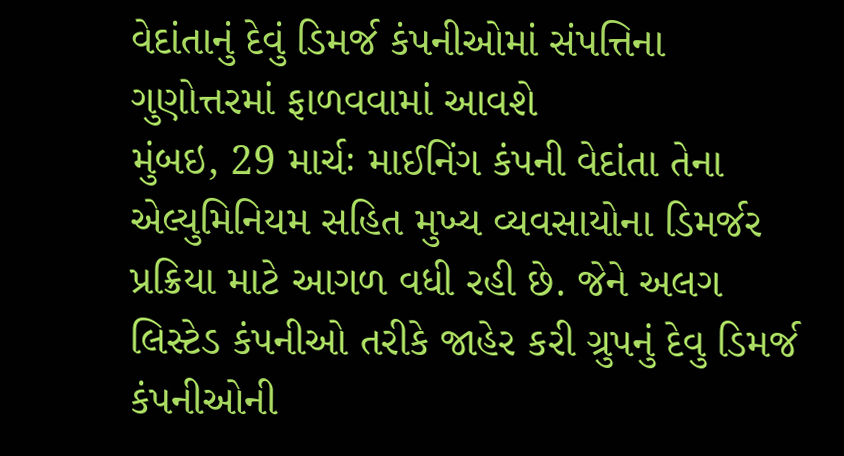વેદાંતાનું દેવું ડિમર્જ કંપનીઓમાં સંપત્તિના ગુણોત્તરમાં ફાળવવામાં આવશે
મુંબઇ, 29 માર્ચઃ માઈનિંગ કંપની વેદાંતા તેના એલ્યુમિનિયમ સહિત મુખ્ય વ્યવસાયોના ડિમર્જર પ્રક્રિયા માટે આગળ વધી રહી છે. જેને અલગ લિસ્ટેડ કંપનીઓ તરીકે જાહેર કરી ગ્રુપનું દેવુ ડિમર્જ કંપનીઓની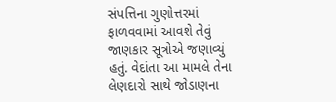સંપત્તિના ગુણોત્તરમાં ફાળવવામાં આવશે તેવું જાણકાર સૂત્રોએ જણાવ્યું હતું. વેદાંતા આ મામલે તેના લેણદારો સાથે જોડાણના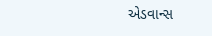એડવાન્સ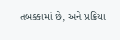તબક્કામાં છે, અને પ્રક્રિયા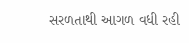સરળતાથી આગળ વધી રહી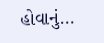હોવાનું…